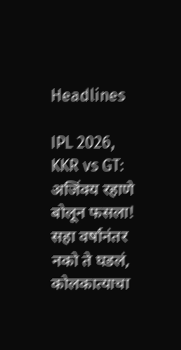Headlines

IPL 2026, KKR vs GT: अजिंक्य रहाणे बोलून फसला! सहा वर्षानंतर नको ते घडलं, कोलकात्याचा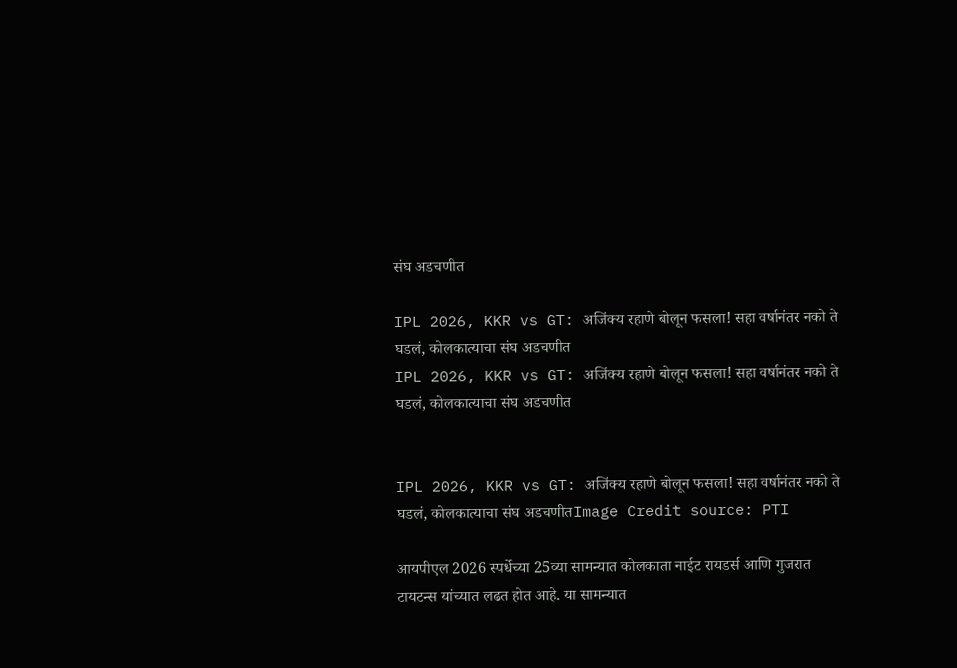संघ अडचणीत

IPL 2026, KKR vs GT: अजिंक्य रहाणे बोलून फसला! सहा वर्षानंतर नको ते घडलं, कोलकात्याचा संघ अडचणीत
IPL 2026, KKR vs GT: अजिंक्य रहाणे बोलून फसला! सहा वर्षानंतर नको ते घडलं, कोलकात्याचा संघ अडचणीत


IPL 2026, KKR vs GT: अजिंक्य रहाणे बोलून फसला! सहा वर्षानंतर नको ते घडलं, कोलकात्याचा संघ अडचणीतImage Credit source: PTI

आयपीएल 2026 स्पर्धेच्या 25व्या सामन्यात कोलकाता नाईट रायडर्स आणि गुजरात टायटन्स यांच्यात लढत होत आहे. या सामन्यात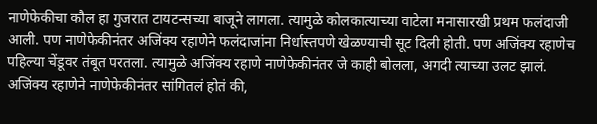नाणेफेकीचा कौल हा गुजरात टायटन्सच्या बाजूने लागला. त्यामुळे कोलकात्याच्या वाटेला मनासारखी प्रथम फलंदाजी आली. पण नाणेफेकीनंतर अजिंक्य रहाणेने फलंदाजांना निर्धास्तपणे खेळण्याची सूट दिली होती. पण अजिंक्य रहाणेच पहिल्या चेंडूवर तंबूत परतला. त्यामुळे अजिंक्य रहाणे नाणेफेकीनंतर जे काही बोलला, अगदी त्याच्या उलट झालं. अजिंक्य रहाणेने नाणेफेकीनंतर सांगितलं होतं की,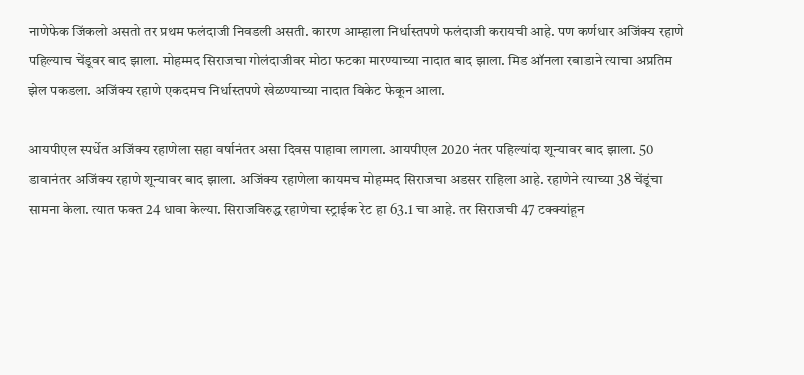नाणेफेक जिंकलो असतो तर प्रथम फलंदाजी निवडली असती. कारण आम्हाला निर्धास्तपणे फलंदाजी करायची आहे. पण कर्णधार अजिंक्य रहाणे पहिल्याच चेंडूवर बाद झाला. मोहम्मद सिराजचा गोलंदाजीवर मोठा फटका मारण्याच्या नादात बाद झाला. मिड ऑनला रबाडाने त्याचा अप्रतिम झेल पकडला. अजिंक्य रहाणे एकदमच निर्धास्तपणे खेळण्याच्या नादात विकेट फेकून आला.

आयपीएल स्पर्धेत अजिंक्य रहाणेला सहा वर्षानंतर असा दिवस पाहावा लागला. आयपीएल 2020 नंतर पहिल्यांदा शून्यावर बाद झाला. 50 डावानंतर अजिंक्य रहाणे शून्यावर बाद झाला. अजिंक्य रहाणेला कायमच मोहम्मद सिराजचा अडसर राहिला आहे. रहाणेने त्याच्या 38 चेंडूंचा सामना केला. त्यात फक्त 24 धावा केल्या. सिराजविरुद्ध रहाणेचा स्ट्राईक रेट हा 63.1 चा आहे. तर सिराजची 47 टक्क्यांहून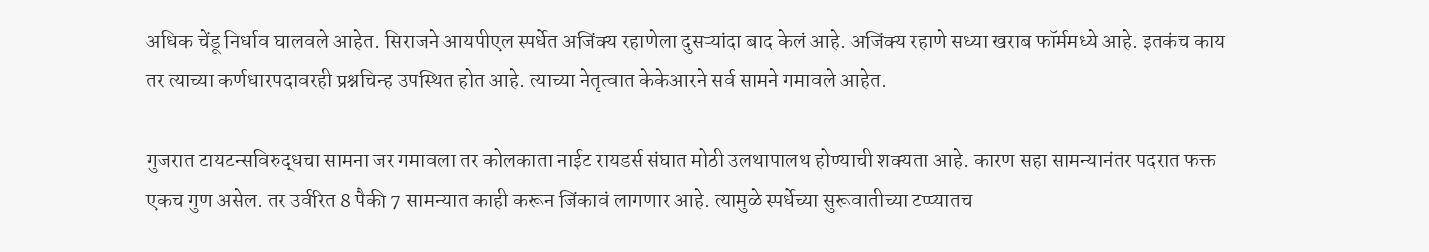अधिक चेंडू निर्धाव घालवले आहेत. सिराजने आयपीएल स्पर्धेत अजिंक्य रहाणेला दुसऱ्यांदा बाद केलं आहे. अजिंक्य रहाणे सध्या खराब फॉर्ममध्ये आहे. इतकंच काय तर त्याच्या कर्णधारपदावरही प्रश्नचिन्ह उपस्थित होत आहे. त्याच्या नेतृत्वात केकेआरने सर्व सामने गमावले आहेत.

गुजरात टायटन्सविरुद्धचा सामना जर गमावला तर कोलकाता नाईट रायडर्स संघात मोठी उलथापालथ होण्याची शक्यता आहे. कारण सहा सामन्यानंतर पदरात फक्त एकच गुण असेल. तर उर्वरित 8 पैकी 7 सामन्यात काही करून जिंकावं लागणार आहे. त्यामुळे स्पर्धेच्या सुरूवातीच्या टप्प्यातच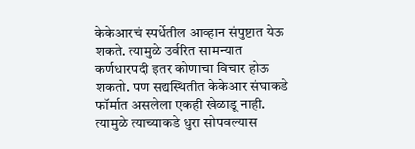केकेआरचं स्पर्धेतील आव्हान संपुष्टात येऊ शकते. त्यामुळे उर्वरित सामन्यात कर्णधारपदी इतर कोणाचा विचार होऊ शकतो. पण सद्यस्थितीत केकेआर संघाकडे फॉर्मात असलेला एकही खेळाडू नाही. त्यामुळे त्याच्याकडे धुरा सोपवल्यास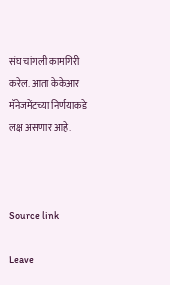संघ चांगली कामगिरी करेल. आता केकेआर मॅनेजमेंटच्या निर्णयाकडे लक्ष असणार आहे.



Source link

Leave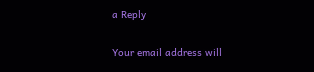a Reply

Your email address will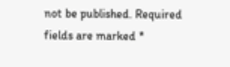not be published. Required fields are marked *